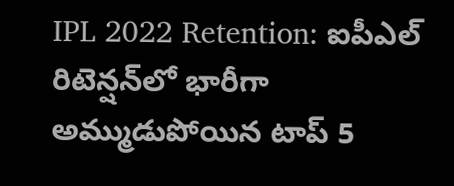IPL 2022 Retention: ఐపీఎల్‌ రిటెన్షన్‌లో భారీగా అమ్ముడుపోయిన టాప్ 5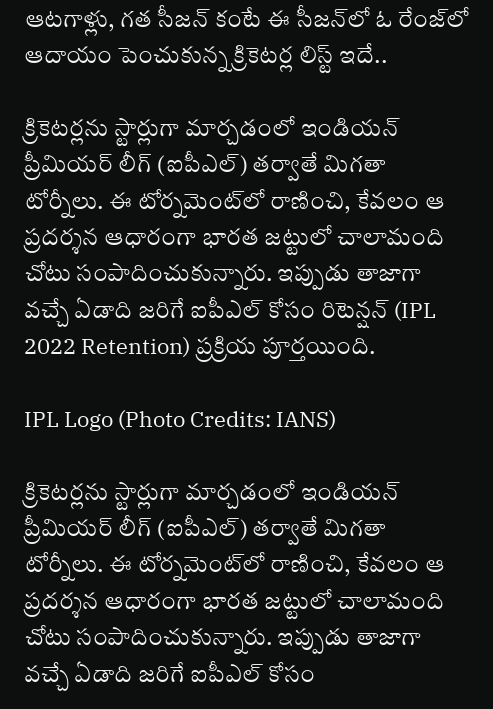ఆటగాళ్లు, గత సీజన్ కంటే ఈ సీజన్‌లో ఓ రేంజ్‌లో ఆదాయం పెంచుకున్న క్రికెటర్ల లిస్ట్ ఇదే..

క్రికెటర్లను స్టార్లుగా మార్చడంలో ఇండియన్ ప్రీమియర్ లీగ్ (ఐపీఎల్‌) తర్వాతే మిగతా టోర్నీలు. ఈ టోర్నమెంట్‌లో రాణించి, కేవలం ఆ ప్రదర్శన ఆధారంగా భారత జట్టులో చాలామంది చోటు సంపాదించుకున్నారు. ఇప్పుడు తాజాగా వచ్చే ఏడాది జరిగే ఐపీఎల్‌ కోసం రిటెన్షన్ (IPL 2022 Retention) ప్రక్రియ పూర్తయింది.

IPL Logo (Photo Credits: IANS)

క్రికెటర్లను స్టార్లుగా మార్చడంలో ఇండియన్ ప్రీమియర్ లీగ్ (ఐపీఎల్‌) తర్వాతే మిగతా టోర్నీలు. ఈ టోర్నమెంట్‌లో రాణించి, కేవలం ఆ ప్రదర్శన ఆధారంగా భారత జట్టులో చాలామంది చోటు సంపాదించుకున్నారు. ఇప్పుడు తాజాగా వచ్చే ఏడాది జరిగే ఐపీఎల్‌ కోసం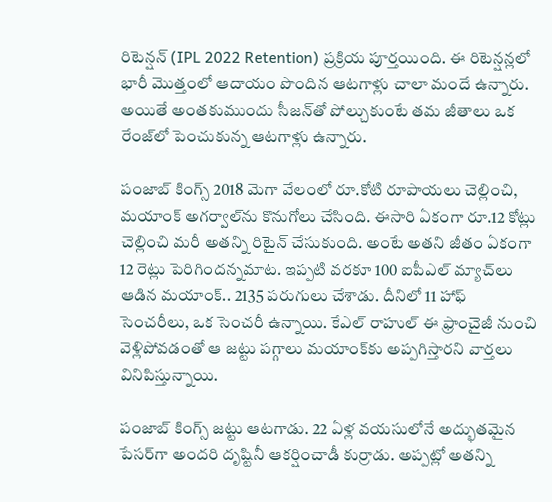రిటెన్షన్ (IPL 2022 Retention) ప్రక్రియ పూర్తయింది. ఈ రిటెన్షన్లలో భారీ మొత్తంలో ఆదాయం పొందిన ఆటగాళ్లు చాలా మందే ఉన్నారు. అయితే అంతకుముందు సీజన్‌తో పోల్చుకుంటే తమ జీతాలు ఒక రేంజ్‌లో పెంచుకున్న ఆటగాళ్లు ఉన్నారు.

పంజాబ్‌ కింగ్స్ 2018 మెగా వేలంలో రూ.కోటి రూపాయలు చెల్లించి, మయాంక్ అగర్వాల్‌ను కొనుగోలు చేసింది. ఈసారి ఏకంగా రూ.12 కోట్లు చెల్లించి మరీ అతన్ని రిటైన్ చేసుకుంది. అంటే అతని జీతం ఏకంగా 12 రెట్లు పెరిగిందన్నమాట. ఇప్పటి వరకూ 100 ఐపీఎల్‌ మ్యాచ్‌లు ఆడిన మయాంక్.. 2135 పరుగులు చేశాడు. దీనిలో 11 హాఫ్ సెంచరీలు, ఒక సెంచరీ ఉన్నాయి. కేఎల్‌ రాహుల్ ఈ ఫ్రాంచైజీ నుంచి వెళ్లిపోవడంతో ఆ జట్టు పగ్గాలు మయాంక్‌కు అప్పగిస్తారని వార్తలు వినిపిస్తున్నాయి.

పంజాబ్ కింగ్స్ జట్టు ఆటగాడు. 22 ఏళ్ల వయసులోనే అద్భుతమైన పేసర్‌గా అందరి దృష్టినీ ఆకర్షించాడీ కుర్రాడు. అప్పట్లో అతన్ని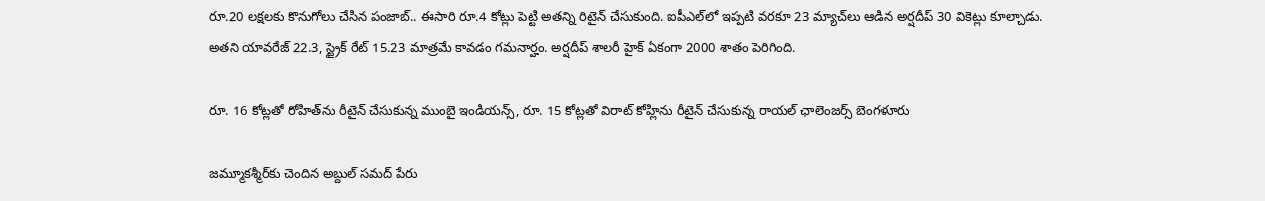రూ.20 లక్షలకు కొనుగోలు చేసిన పంజాబ్‌.. ఈసారి రూ.4 కోట్లు పెట్టి అతన్ని రిటైన్ చేసుకుంది. ఐపీఎల్‌లో ఇప్పటి వరకూ 23 మ్యాచ్‌లు ఆడిన అర్షదీప్‌ 30 వికెట్లు కూల్చాడు. అతని యావరేజ్‌ 22.3, స్ట్రైక్‌ రేట్‌ 15.23 మాత్రమే కావడం గమనార్హం. అర్షదీప్ శాలరీ హైక్ ఏకంగా 2000 శాతం పెరిగింది.

రూ. 16 కోట్లతో రోహిత్‌‌ను రీటైన్ చేసుకున్న ముంబై ఇండియన్స్, రూ. 15 కోట్లతో విరాట్‌ కోహ్లిను రీటైన్ చేసుకున్న రాయల్ ఛాలెంజర్స్ బెంగళూరు

జమ్మూకశ్మీర్‌కు చెందిన అబ్దుల్ సమద్‌ పేరు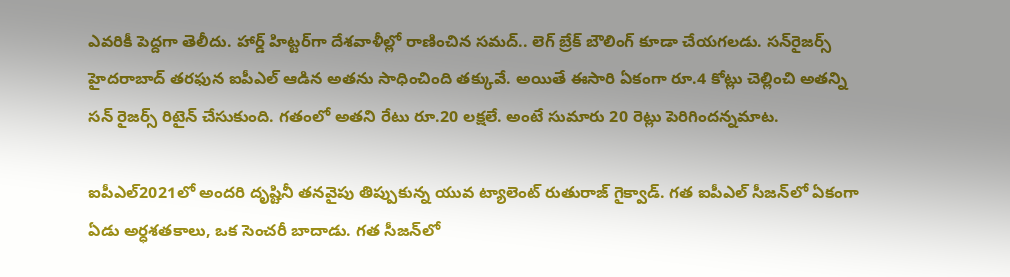ఎవరికీ పెద్దగా తెలీదు. హార్డ్ హిట్టర్‌గా దేశవాళీల్లో రాణించిన సమద్‌.. లెగ్‌ బ్రేక్ బౌలింగ్ కూడా చేయగలడు. సన్‌రైజర్స్ హైదరాబాద్‌ తరఫున ఐపీఎల్‌ ఆడిన అతను సాధించింది తక్కువే. అయితే ఈసారి ఏకంగా రూ.4 కోట్లు చెల్లించి అతన్ని సన్ రైజర్స్ రిటైన్ చేసుకుంది. గతంలో అతని రేటు రూ.20 లక్షలే. అంటే సుమారు 20 రెట్లు పెరిగిందన్నమాట.

ఐపీఎల్‌2021లో అందరి దృష్టినీ తనవైపు తిప్పుకున్న యువ ట్యాలెంట్‌ రుతురాజ్ గైక్వాడ్‌. గత ఐపీఎల్‌ సీజన్‌లో ఏకంగా ఏడు అర్ధశతకాలు, ఒక సెంచరీ బాదాడు. గత సీజన్‌లో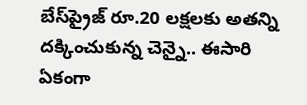బేస్‌ప్రైజ్‌ రూ.20 లక్షలకు అతన్ని దక్కించుకున్న చెన్నై.. ఈసారి ఏకంగా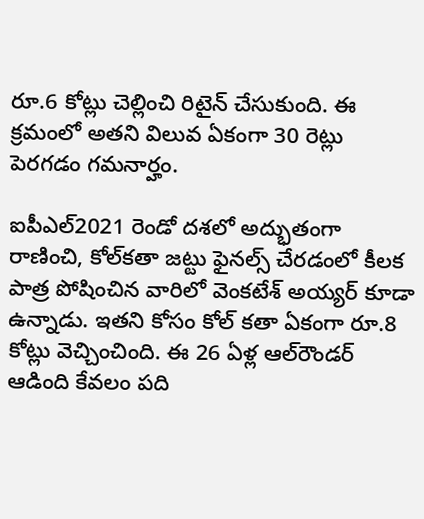రూ.6 కోట్లు చెల్లించి రిటైన్ చేసుకుంది. ఈ క్రమంలో అతని విలువ ఏకంగా 30 రెట్లు పెరగడం గమనార్హం.

ఐపీఎల్‌2021 రెండో దశలో అద్భుతంగా రాణించి, కోల్‌కతా జట్టు ఫైనల్స్ చేరడంలో కీలక పాత్ర పోషించిన వారిలో వెంకటేశ్‌ అయ్యర్ కూడా ఉన్నాడు. ఇతని కోసం కోల్ కతా ఏకంగా రూ.8 కోట్లు వెచ్చించింది. ఈ 26 ఏళ్ల ఆల్‌రౌండర్‌ ఆడింది కేవలం పది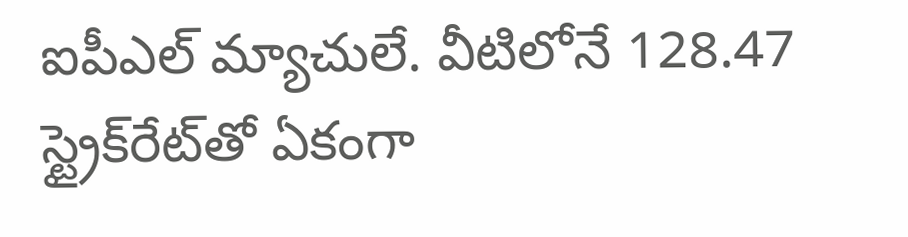ఐపీఎల్‌ మ్యాచులే. వీటిలోనే 128.47 స్ట్రైక్‌రేట్‌తో ఏకంగా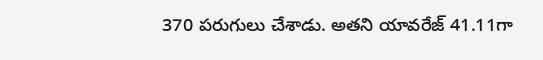370 పరుగులు చేశాడు. అతని యావరేజ్‌ 41.11గా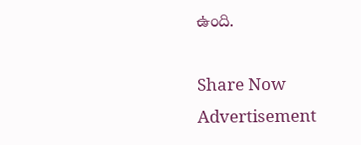ఉంది.

Share Now
Advertisement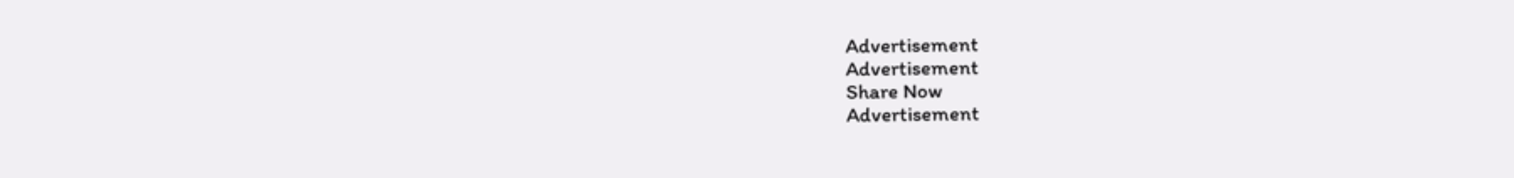Advertisement
Advertisement
Share Now
Advertisement